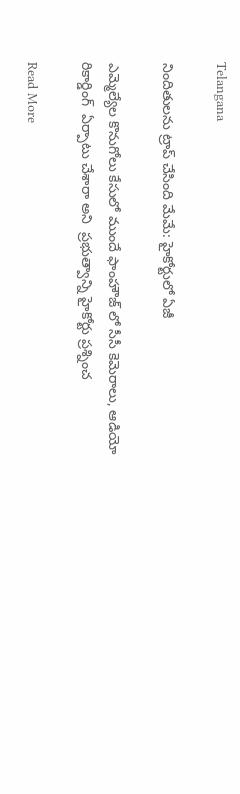Telangana

నిందితులను ట్రాప్ చేసింది మేమే: హైకోర్టులో ఏజీ

ఎమ్మెల్యేల కొనుగోలు కేసులో ముందే ఫాంహౌజ్ లో సీసీ కెమెరాలు, ఆడియో రికార్డింగ్  ఏర్పాటు చేశారా అని  ప్రభుత్వాన్ని హైకోర్టు ప్రశ్నించ

Read More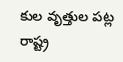కుల వృత్తుల పట్ల రాష్ట్ర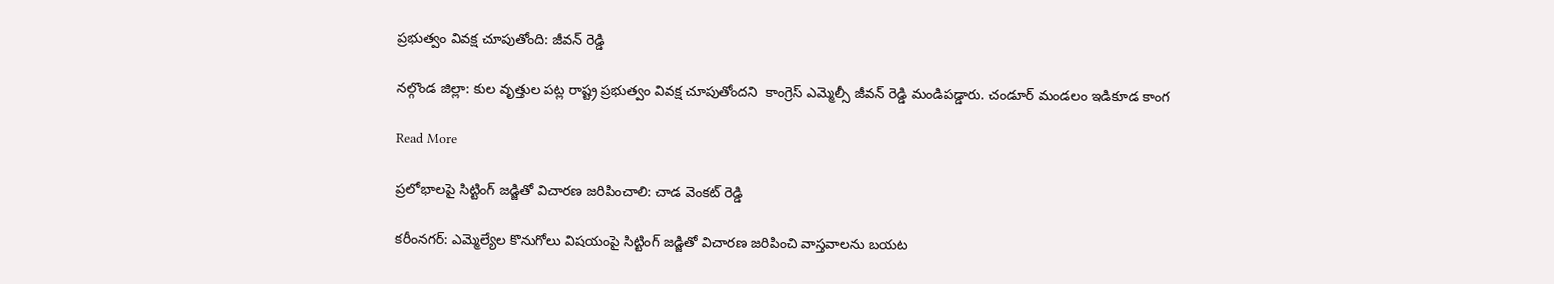ప్రభుత్వం వివక్ష చూపుతోంది: జీవన్ రెడ్డి

నల్గొండ జిల్లా: కుల వృత్తుల పట్ల రాష్ట్ర ప్రభుత్వం వివక్ష చూపుతోందని  కాంగ్రెస్ ఎమ్మెల్సీ జీవన్ రెడ్డి మండిపడ్డారు. చండూర్ మండలం ఇడికూడ కాంగ

Read More

ప్రలోభాలపై సిట్టింగ్ జడ్జితో విచారణ జరిపించాలి: చాడ వెంకట్ రెడ్డి

కరీంనగర్: ఎమ్మెల్యేల కొనుగోలు విషయంపై సిట్టింగ్ జడ్జితో విచారణ జరిపించి వాస్తవాలను బయట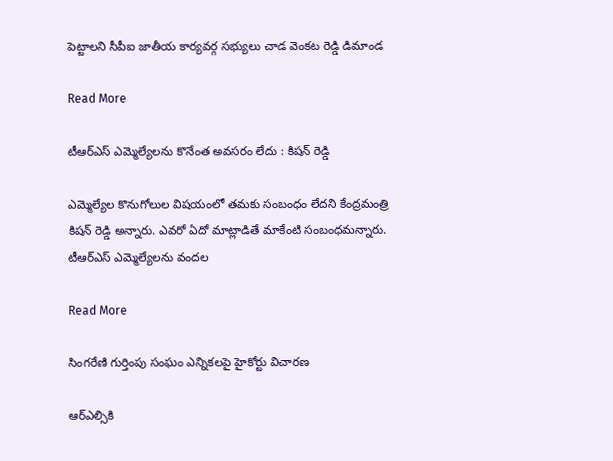పెట్టాలని సీపీఐ జాతీయ కార్యవర్గ సభ్యులు చాడ వెంకట రెడ్డి డిమాండ

Read More

టీఆర్ఎస్ ఎమ్మెల్యేలను కొనేంత అవసరం లేదు : కిషన్ రెడ్డి

ఎమ్మెల్యేల కొనుగోలుల విషయంలో తమకు సంబంధం లేదని కేంద్రమంత్రి కిషన్ రెడ్డి అన్నారు. ఎవరో ఏదో మాట్లాడితే మాకేంటి సంబంధమన్నారు. టీఆర్ఎస్ ఎమ్మెల్యేలను వందల

Read More

సింగరేణి గుర్తింపు సంఘం ఎన్నికలపై హైకోర్టు విచారణ

ఆర్ఎల్సికి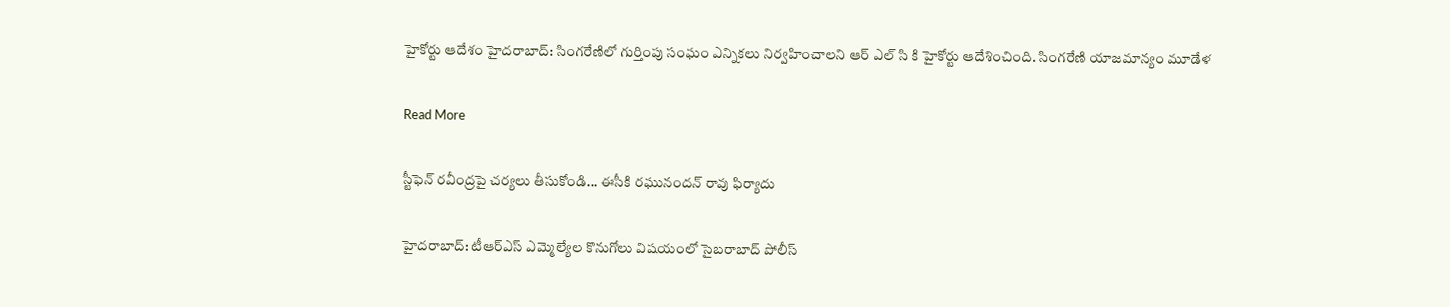హైకోర్టు ఆదేశం హైదరాబాద్: సింగరేణిలో గుర్తింపు సంఘం ఎన్నికలు నిర్వహించాలని ఆర్ ఎల్ సి కి హైకోర్టు ఆదేశించింది. సింగరేణి యాజమాన్యం మూడేళ

Read More

స్టీఫెన్ రవీంద్రపై చర్యలు తీసుకోండి... ఈసీకి రఘునందన్ రావు ఫిర్యాదు

హైదరాబాద్: టీఆర్ఎస్ ఎమ్మెల్యేల కొనుగోలు విషయంలో సైబరాబాద్ పోలీస్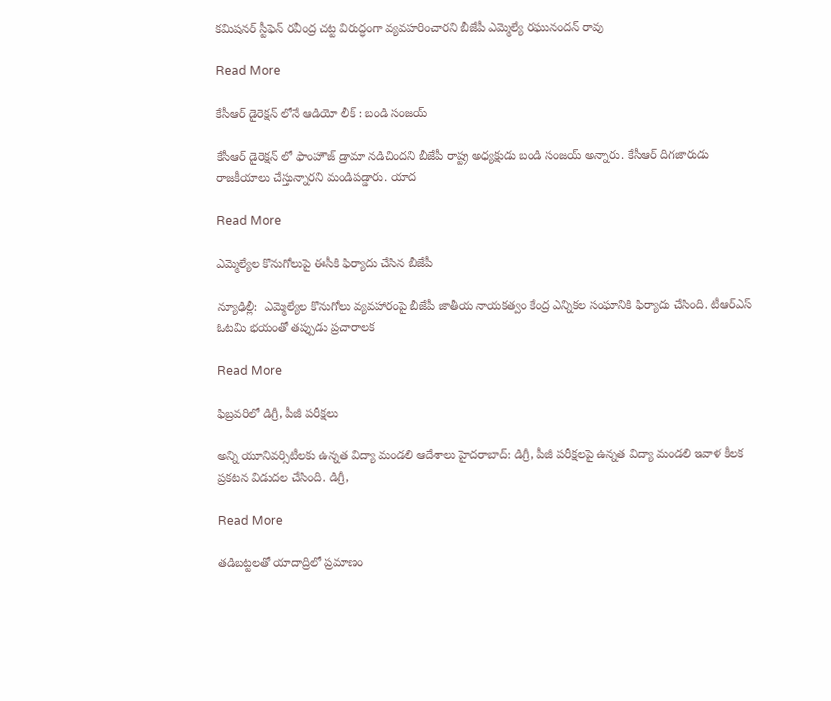కమిషనర్ స్టీఫెన్ రవీంద్ర చట్ట విరుద్ధంగా వ్యవహరించారని బీజేపీ ఎమ్మెల్యే రఘునందన్ రావు

Read More

కేసీఆర్ డైరెక్షన్ లోనే ఆడియో లీక్ : బండి సంజయ్

కేసీఆర్ డైరెక్షన్ లో ఫాంహౌజ్ డ్రామా నడిచిందని బీజేపీ రాష్ట్ర అధ్యక్షుడు బండి సంజయ్ అన్నారు. కేసీఆర్ దిగజారుడు రాజకీయాలు చేస్తున్నారని మండిపడ్డారు. యాద

Read More

ఎమ్మెల్యేల కొనుగోలుపై ఈసీకి ఫిర్యాదు చేసిన బీజేపీ

న్యూఢిల్లీ:  ఎమ్మెల్యేల కొనుగోలు వ్యవహారంపై బీజేపీ జాతీయ నాయకత్వం కేంద్ర ఎన్నికల సంఘానికి ఫిర్యాదు చేసింది. టీఆర్ఎస్ ఓటమి భయంతో తప్పుడు ప్రచారాలక

Read More

ఫిబ్రవరిలో డిగ్రీ, పీజీ పరీక్షలు

అన్ని యూనివర్సిటీలకు ఉన్నత విద్యా మండలి ఆదేశాలు హైదరాబాద్: డిగ్రీ, పీజీ పరీక్షలపై ఉన్నత విద్యా మండలి ఇవాళ కీలక ప్రకటన విడుదల చేసింది. డిగ్రీ,

Read More

తడిబట్టలతో యాదాద్రిలో ప్రమాణం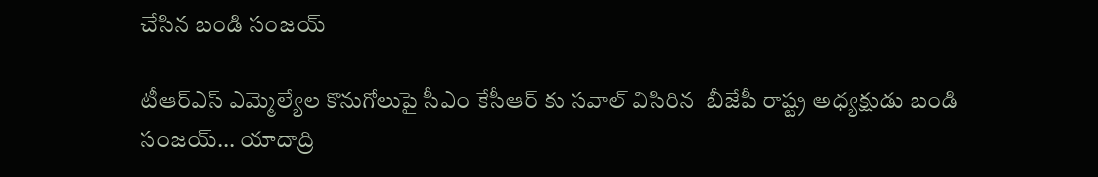చేసిన బండి సంజయ్

టీఆర్ఎస్ ఎమ్మెల్యేల కొనుగోలుపై సీఎం కేసీఆర్ కు సవాల్ విసిరిన  బీజేపీ రాష్ట్ర అధ్యక్షుడు బండి సంజయ్... యాదాద్రి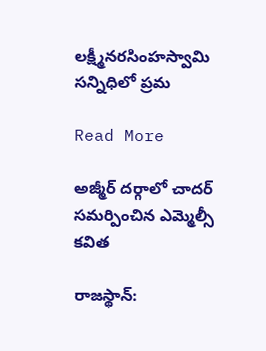లక్ష్మీనరసింహస్వామి సన్నిధిలో ప్రమ

Read More

అజ్మీర్‌ దర్గాలో చాదర్‌ సమర్పించిన ఎమ్మెల్సీ కవిత

రాజస్థాన్: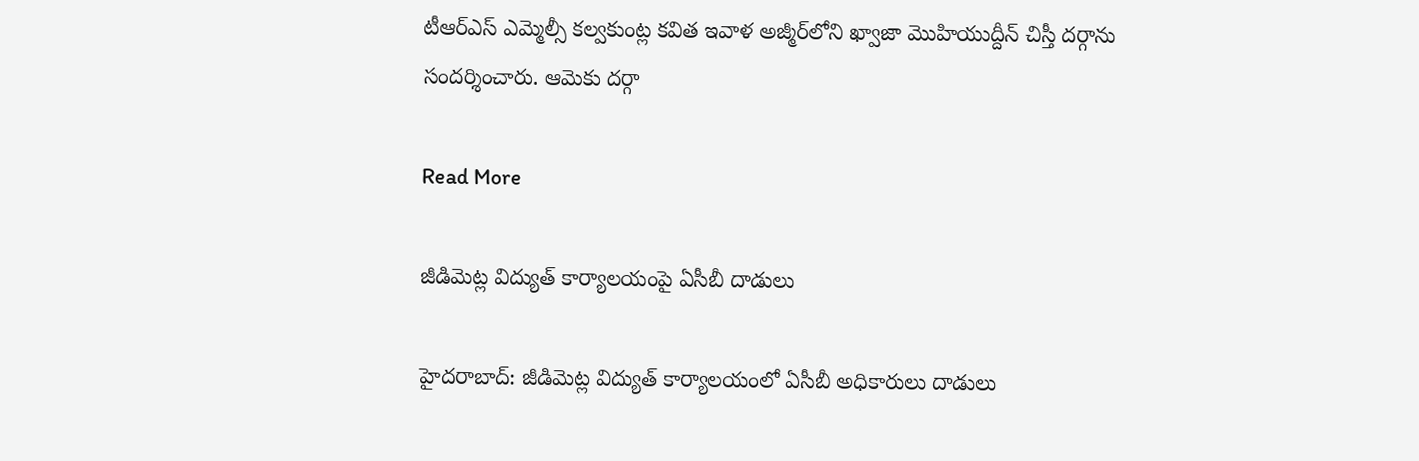టీఆర్ఎస్ ఎమ్మెల్సీ కల్వకుంట్ల కవిత ఇవాళ అజ్మీర్‌లోని ఖ్వాజా మొహియుద్దీన్‌ చిస్తీ దర్గాను సందర్శించారు. ఆమెకు దర్గా

Read More

జీడిమెట్ల విద్యుత్ కార్యాలయంపై ఏసీబీ దాడులు

హైదరాబాద్: జీడిమెట్ల విద్యుత్ కార్యాలయంలో ఏసీబీ అధికారులు దాడులు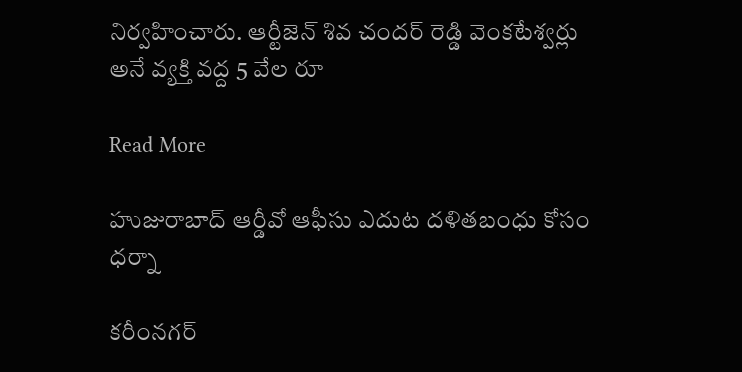నిర్వహించారు. ఆర్టీజెన్ శివ చందర్ రెడ్డి వెంకటేశ్వర్లు అనే వ్యక్తి వద్ద 5 వేల రూ

Read More

హుజురాబాద్ ఆర్డీవో ఆఫీసు ఎదుట దళితబంధు కోసం ధర్నా

కరీంనగర్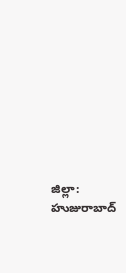జిల్లా: హుజురాబాద్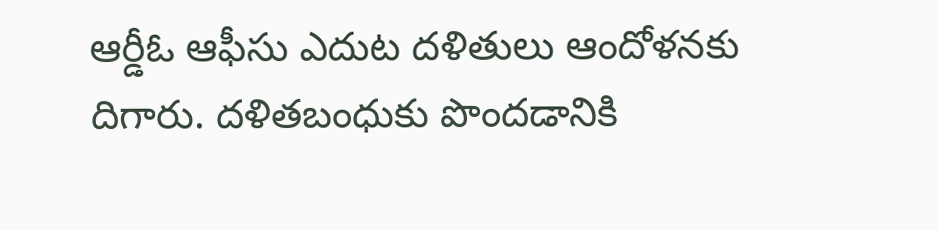ఆర్డీఓ ఆఫీసు ఎదుట దళితులు ఆందోళనకు దిగారు. దళితబంధుకు పొందడానికి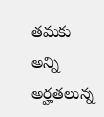తమకు అన్ని అర్హతలున్న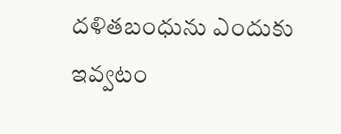దళితబంధును ఎందుకు ఇవ్వటం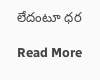లేదంటూ ధర

Read More